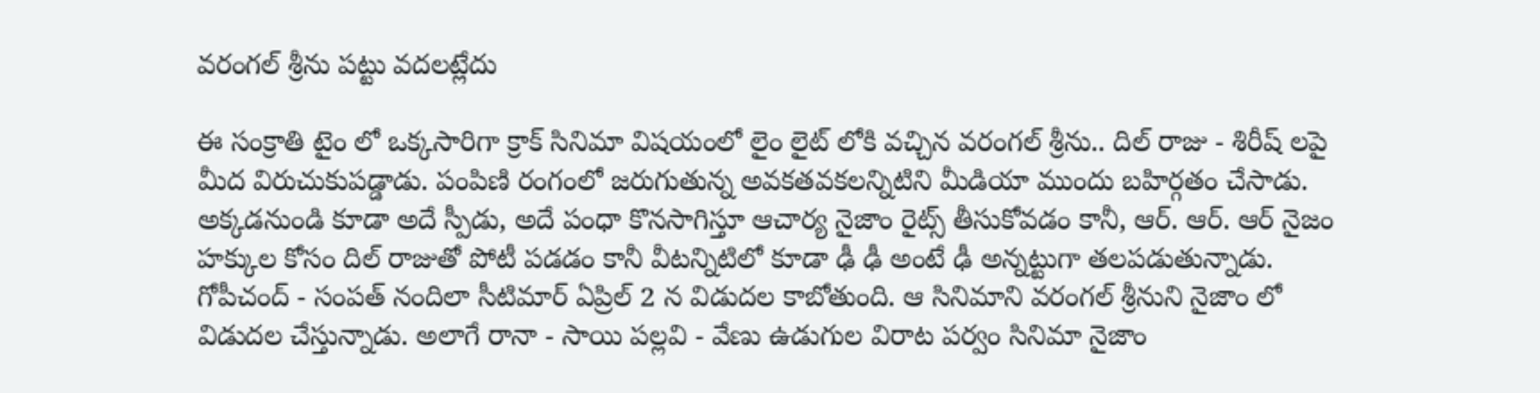వరంగల్ శ్రీను పట్టు వదలట్లేదు

ఈ సంక్రాతి టైం లో ఒక్కసారిగా క్రాక్ సినిమా విషయంలో లైం లైట్ లోకి వచ్చిన వరంగల్ శ్రీను.. దిల్ రాజు - శిరీష్ లపై మీద విరుచుకుపడ్డాడు. పంపిణి రంగంలో జరుగుతున్న అవకతవకలన్నిటిని మీడియా ముందు బహిర్గతం చేసాడు. అక్కడనుండి కూడా అదే స్పీడు, అదే పంధా కొనసాగిస్తూ ఆచార్య నైజాం రైట్స్ తీసుకోవడం కానీ, ఆర్. ఆర్. ఆర్ నైజం హక్కుల కోసం దిల్ రాజుతో పోటీ పడడం కానీ వీటన్నిటిలో కూడా ఢీ ఢీ అంటే ఢీ అన్నట్టుగా తలపడుతున్నాడు. గోపీచంద్ - సంపత్ నందిలా సీటిమార్ ఏప్రిల్ 2 న విడుదల కాబోతుంది. ఆ సినిమాని వరంగల్ శ్రీనుని నైజాం లో విడుదల చేస్తున్నాడు. అలాగే రానా - సాయి పల్లవి - వేణు ఉడుగుల విరాట పర్వం సినిమా నైజాం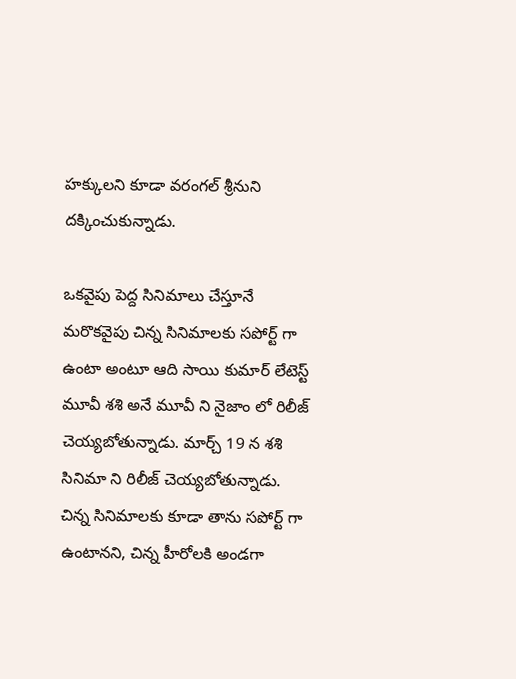హక్కులని కూడా వరంగల్ శ్రీనుని దక్కించుకున్నాడు.

ఒకవైపు పెద్ద సినిమాలు చేస్తూనే మరొకవైపు చిన్న సినిమాలకు సపోర్ట్ గా ఉంటా అంటూ ఆది సాయి కుమార్ లేటెస్ట్ మూవీ శశి అనే మూవీ ని నైజాం లో రిలీజ్ చెయ్యబోతున్నాడు. మార్చ్ 19 న శశి సినిమా ని రిలీజ్ చెయ్యబోతున్నాడు. చిన్న సినిమాలకు కూడా తాను సపోర్ట్ గా ఉంటానని, చిన్న హీరోలకి అండగా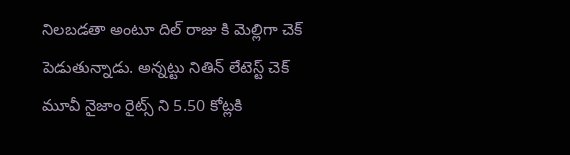నిలబడతా అంటూ దిల్ రాజు కి మెల్లిగా చెక్ పెడుతున్నాడు. అన్నట్టు నితిన్ లేటెస్ట్ చెక్ మూవీ నైజాం రైట్స్ ని 5.50 కోట్లకి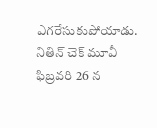ఎగరేసుకుపోయాడు. నితిన్ చెక్ మూవీ ఫిబ్రవరి 26 న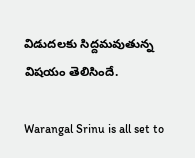విడుదలకు సిద్దమవుతున్న విషయం తెలిసిందే.

Warangal Srinu is all set to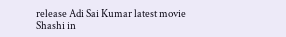release Adi Sai Kumar latest movie Shashi in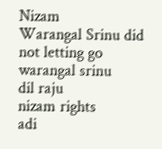Nizam
Warangal Srinu did not letting go
warangal srinu
dil raju
nizam rights
adi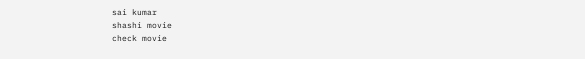sai kumar
shashi movie
check movie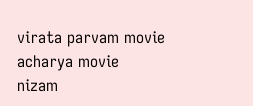virata parvam movie
acharya movie
nizam